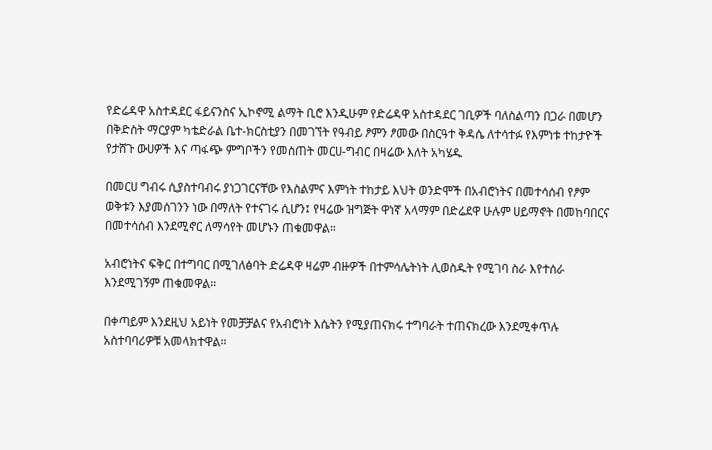የድሬዳዋ አስተዳደር ፋይናንስና ኢኮኖሚ ልማት ቢሮ እንዲሁም የድሬዳዋ አስተዳደር ገቢዎች ባለስልጣን በጋራ በመሆን በቅድስት ማርያም ካቴድራል ቤተ-ክርስቲያን በመገኘት የዓብይ ፆምን ፆመው በስርዓተ ቅዳሴ ለተሳተፉ የእምነቱ ተከታዮች የታሸጉ ውሀዎች እና ጣፋጭ ምግቦችን የመስጠት መርሀ-ግብር በዛሬው እለት አካሄዱ

በመርሀ ግብሩ ሲያስተባብሩ ያነጋገርናቸው የእስልምና እምነት ተከታይ እህት ወንድሞች በአብሮነትና በመተሳሰብ የፆም ወቅቱን እያመሰገንን ነው በማለት የተናገሩ ሲሆን፤ የዛሬው ዝግጅት ዋነኛ አላማም በድሬደዋ ሁሉም ሀይማኖት በመከባበርና በመተሳሰብ እንደሚኖር ለማሳየት መሆኑን ጠቁመዋል።

አብሮነትና ፍቅር በተግባር በሚገለፅባት ድሬዳዋ ዛሬም ብዙዎች በተምሳሌትነት ሊወስዱት የሚገባ ስራ እየተሰራ እንደሚገኝም ጠቁመዋል።

በቀጣይም እንደዚህ አይነት የመቻቻልና የአብሮነት እሴትን የሚያጠናክሩ ተግባራት ተጠናክረው እንደሚቀጥሉ አስተባባሪዎቹ አመላክተዋል።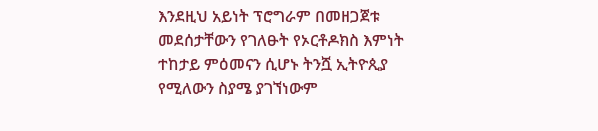እንደዚህ አይነት ፕሮግራም በመዘጋጀቱ መደሰታቸውን የገለፁት የኦርቶዶክስ እምነት ተከታይ ምዕመናን ሲሆኑ ትንሿ ኢትዮጲያ የሚለውን ስያሜ ያገኘነውም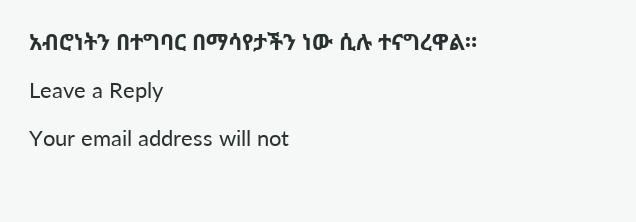አብሮነትን በተግባር በማሳየታችን ነው ሲሉ ተናግረዋል።

Leave a Reply

Your email address will not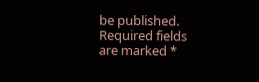be published. Required fields are marked *